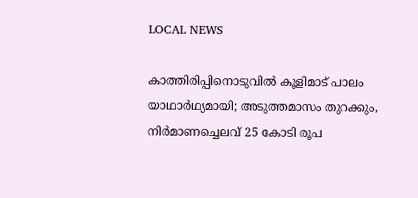LOCAL NEWS

കാത്തിരിപ്പിനൊടുവിൽ കൂളിമാട് പാലം യാഥാർഥ്യമായി; അടുത്തമാസം തുറക്കും, നിർമാണച്ചെലവ് 25 കോടി രൂപ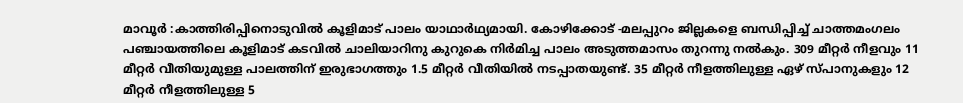മാവൂർ :കാത്തിരിപ്പിനൊടുവിൽ കൂളിമാട് പാലം യാഥാർഥ്യമായി. കോഴിക്കോട് -മലപ്പുറം ജില്ലകളെ ബന്ധിപ്പിച്ച് ചാത്തമംഗലം പഞ്ചായത്തിലെ കൂളിമാട് കടവിൽ ചാലിയാറിനു കുറുകെ നിർമിച്ച പാലം അടുത്തമാസം തുറന്നു നൽകും. 309 മീറ്റർ നീളവും 11 മീറ്റർ വീതിയുമുള്ള പാലത്തിന് ഇരുഭാഗത്തും 1.5 മീറ്റർ വീതിയിൽ നടപ്പാതയുണ്ട്. 35 മീറ്റർ നീളത്തിലുള്ള ഏഴ് സ്പാനുകളും 12 മീറ്റർ നീളത്തിലുള്ള 5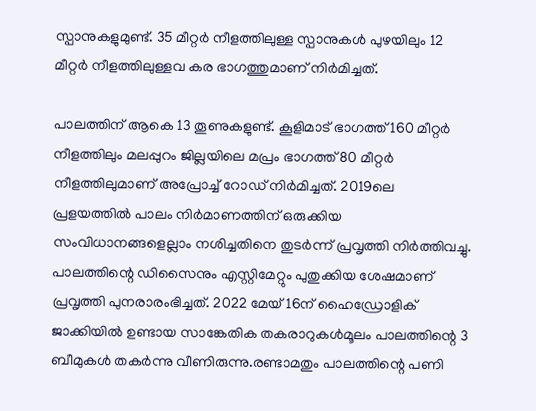സ്പാനുകളുമുണ്ട്. 35 മീറ്റർ നീളത്തിലുള്ള സ്പാനുകൾ പുഴയിലും 12 മീറ്റർ നീളത്തിലുള്ളവ കര ഭാഗത്തുമാണ് നിർമിച്ചത്.

പാലത്തിന് ആകെ 13 തൂണുകളുണ്ട്. കൂളിമാട് ഭാഗത്ത് 160 മീറ്റർ നീളത്തിലും മലപ്പുറം ജില്ലയിലെ മപ്രം ഭാഗത്ത് 80 മീറ്റർ നീളത്തിലുമാണ് അപ്രോച്ച് റോഡ് നിർമിച്ചത്. 2019ലെ പ്രളയത്തിൽ പാലം നിർമാണത്തിന് ഒരുക്കിയ സംവിധാനങ്ങളെല്ലാം നശിച്ചതിനെ തുടർന്ന് പ്രവൃത്തി നിർത്തിവച്ചു. പാലത്തിന്റെ ഡിസൈനും എസ്റ്റിമേറ്റും പുതുക്കിയ ശേഷമാണ് പ്രവൃത്തി പുനരാരംഭിച്ചത്. 2022 മേയ് 16ന് ഹൈഡ്രോളിക് ജാക്കിയിൽ ഉണ്ടായ സാങ്കേതിക തകരാറുകൾമൂലം പാലത്തിന്റെ 3 ബീമുകൾ തകർന്നു വീണിരുന്നു.രണ്ടാമതും പാലത്തിന്റെ പണി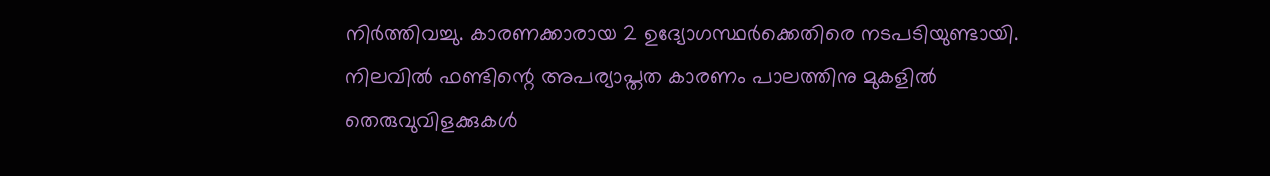നിർത്തിവച്ചു. കാരണക്കാരായ 2 ഉദ്യോഗസ്ഥർക്കെതിരെ നടപടിയുണ്ടായി. നിലവിൽ ഫണ്ടിന്റെ അപര്യാപ്തത കാരണം പാലത്തിനു മുകളിൽ തെരുവുവിളക്കുകൾ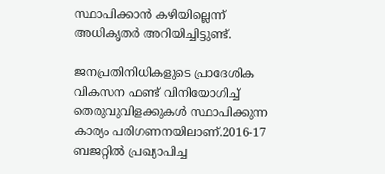സ്ഥാപിക്കാൻ കഴിയില്ലെന്ന് അധികൃതർ അറിയിച്ചിട്ടുണ്ട്.

ജനപ്രതിനിധികളുടെ പ്രാദേശിക വികസന ഫണ്ട് വിനിയോഗിച്ച് തെരുവുവിളക്കുകൾ സ്ഥാപിക്കുന്ന കാര്യം പരിഗണനയിലാണ്.2016-17 ബജറ്റിൽ പ്രഖ്യാപിച്ച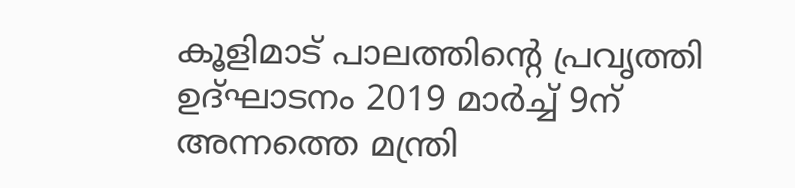കൂളിമാട് പാലത്തിന്റെ പ്രവൃത്തി ഉദ്ഘാടനം 2019 മാർച്ച് 9ന് അന്നത്തെ മന്ത്രി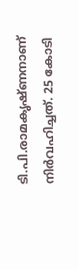ടി.പി.രാമകൃഷ്ണനാണ് നിർവഹിച്ചത്. 25 കോടി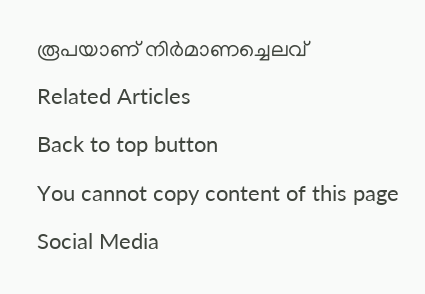രൂപയാണ് നിർമാണച്ചെലവ്

Related Articles

Back to top button

You cannot copy content of this page

Social Media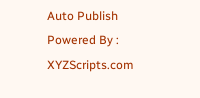Auto Publish Powered By : XYZScripts.com